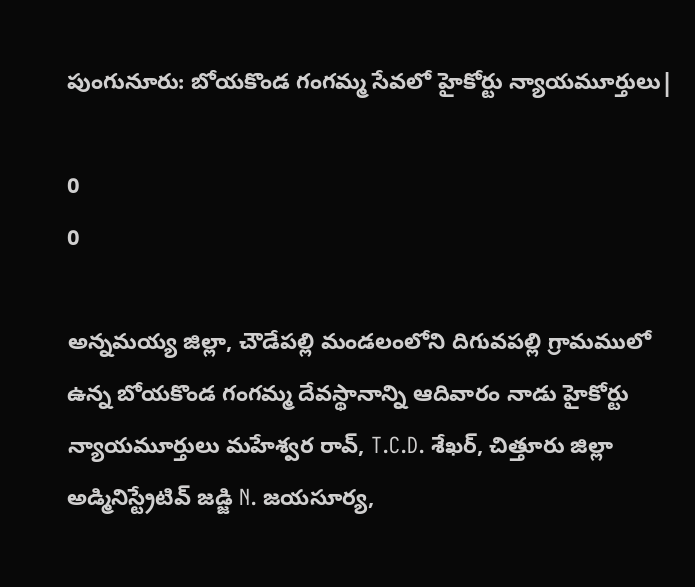పుంగునూరు: బోయకొండ గంగమ్మ సేవలో హైకోర్టు న్యాయమూర్తులు|

0
0

అన్నమయ్య జిల్లా, చౌడేపల్లి మండలంలోని దిగువపల్లి గ్రామములో ఉన్న బోయకొండ గంగమ్మ దేవస్థానాన్ని ఆదివారం నాడు హైకోర్టు న్యాయమూర్తులు మహేశ్వర రావ్, T.C.D. శేఖర్, చిత్తూరు జిల్లా అడ్మినిస్ట్రేటివ్ జడ్జి N. జయసూర్య,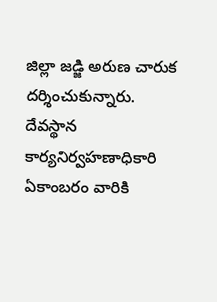జిల్లా జడ్జి అరుణ చారుక దర్శించుకున్నారు. దేవస్థాన కార్యనిర్వహణాధికారి ఏకాంబరం వారికి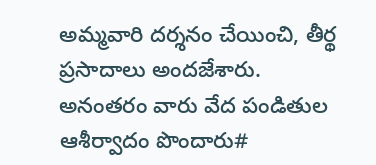అమ్మవారి దర్శనం చేయించి, తీర్థ ప్రసాదాలు అందజేశారు. అనంతరం వారు వేద పండితుల ఆశీర్వాదం పొందారు#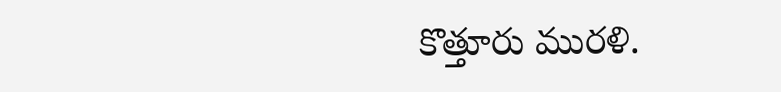కొత్తూరు మురళి.